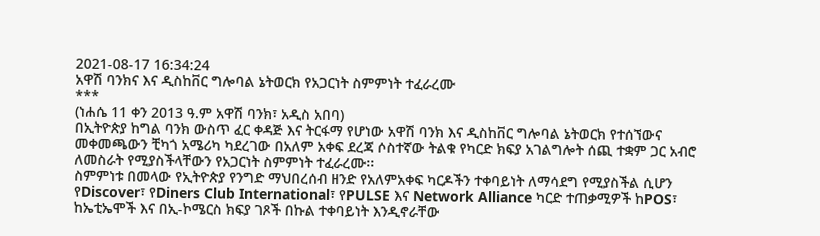2021-08-17 16:34:24
አዋሽ ባንክና እና ዲስከቨር ግሎባል ኔትወርክ የአጋርነት ስምምነት ተፈራረሙ
***
(ነሐሴ 11 ቀን 2013 ዓ.ም አዋሽ ባንክ፣ አዲስ አበባ)
በኢትዮጵያ ከግል ባንክ ውስጥ ፈር ቀዳጅ እና ትርፋማ የሆነው አዋሽ ባንክ እና ዲስከቨር ግሎባል ኔትወርክ የተሰኘውና መቀመጫውን ቺካጎ አሜሪካ ካደረገው በአለም አቀፍ ደረጃ ሶስተኛው ትልቁ የካርድ ክፍያ አገልግሎት ሰጪ ተቋም ጋር አብሮ ለመስራት የሚያስችላቸውን የአጋርነት ስምምነት ተፈራረሙ፡፡
ስምምነቱ በመላው የኢትዮጵያ የንግድ ማህበረሰብ ዘንድ የአለምአቀፍ ካርዶችን ተቀባይነት ለማሳደግ የሚያስችል ሲሆን የDiscover፣ የDiners Club International፣ የPULSE እና Network Alliance ካርድ ተጠቃሚዎች ከPOS፣ ከኤቲኤሞች እና በኢ-ኮሜርስ ክፍያ ገጾች በኩል ተቀባይነት እንዲኖራቸው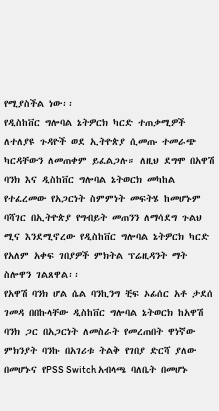የሚያስችል ነው፡፡
የዲስከቨር ግሎባል ኔትዎርክ ካርድ ተጠቃሚዎች ለተለያዩ ጉዳዮች ወደ ኢትዮጵያ ሲመጡ ተመራጭ ካርዳቸውን ለመጠቀም ይፈልጋሉ። ለዚህ ደግሞ በአዋሽ ባንክ እና ዲስከቨር ግሎባል ኔትወርክ መካከል የተፈረመው የአጋርነት ስምምነት መፍትሄ ከመሆኑም ባሻገር በኢትዮጵያ የግብይት መጠንን ለማሳደግ ጉልህ ሚና እንደሚኖረው የዲስከቨር ግሎባል ኔትዎርክ ካርድ የአለም አቀፍ ገበያዎች ምክትል ፕሬዚዳንት ማት ስሎዋን ገልጸዋል፡፡
የአዋሽ ባንክ ሆል ሴል ባንኪንግ ቺፍ ኦፊሰር አቶ ታደሰ ገመዳ በበኩላቸው ዲስከቨር ግሎባል ኔትወርክ ከአዋሽ ባንክ ጋር በአጋርነት ለመስራት የመረጠበት ዋነኛው ምክንያት ባንኩ በአገሪቱ ትልቅ የገበያ ድርሻ ያለው በመሆኑና የPSS Switch አብላጫ ባለቤት በመሆኑ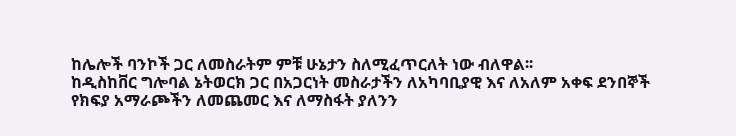ከሌሎች ባንኮች ጋር ለመስራትም ምቹ ሁኔታን ስለሚፈጥርለት ነው ብለዋል፡፡
ከዲስከቨር ግሎባል ኔትወርክ ጋር በአጋርነት መስራታችን ለአካባቢያዊ እና ለአለም አቀፍ ደንበኞች የክፍያ አማራጮችን ለመጨመር እና ለማስፋት ያለንን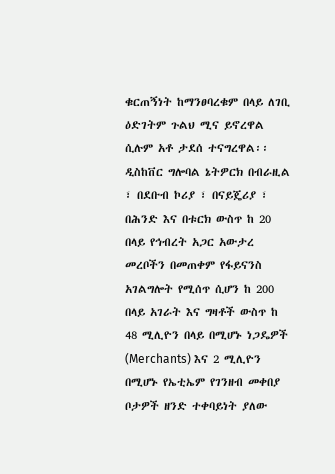ቁርጠኝነት ከማንፀባረቁም በላይ ለገቢ ዕድገትም ጉልህ ሚና ይኖረዋል ሲሉም አቶ ታደሰ ተናግረዋል፡፡
ዲስከቨር ግሎባል ኔትዎርክ በብራዚል ፣ በደቡብ ኮሪያ ፣ በናይጄሪያ ፣ በሕንድ እና በቱርክ ውስጥ ከ 20 በላይ የኅብረት አጋር አውታረ መረቦችን በመጠቀም የፋይናንስ አገልግሎት የሚሰጥ ሲሆን ከ 200 በላይ አገራት እና ግዛቶች ውስጥ ከ 48 ሚሊዮን በላይ በሚሆኑ ነጋዴዎች (Merchants) እና 2 ሚሊዮን በሚሆኑ የኤቲኤም የገንዘብ መቀበያ ቦታዎች ዘንድ ተቀባይነት ያለው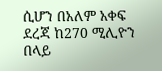ሲሆን በአለም አቀፍ ደረጃ ከ270 ሚሊዮን በላይ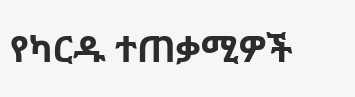የካርዱ ተጠቃሚዎች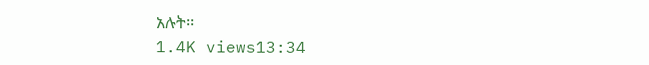አሉት፡፡
1.4K views13:34